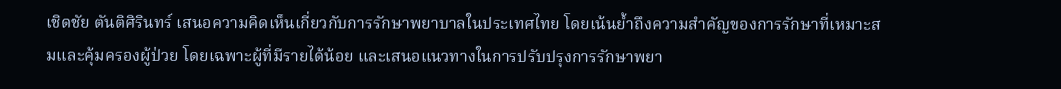เชิดชัย ตันติศิรินทร์ เสนอความคิดเห็นเกี่ยวกับการรักษาพยาบาลในประเทศไทย โดยเน้นย้ำถึงความสำคัญของการรักษาที่เหมาะสมและคุ้มครองผู้ป่วย โดยเฉพาะผู้ที่มีรายได้น้อย และเสนอแนวทางในการปรับปรุงการรักษาพยา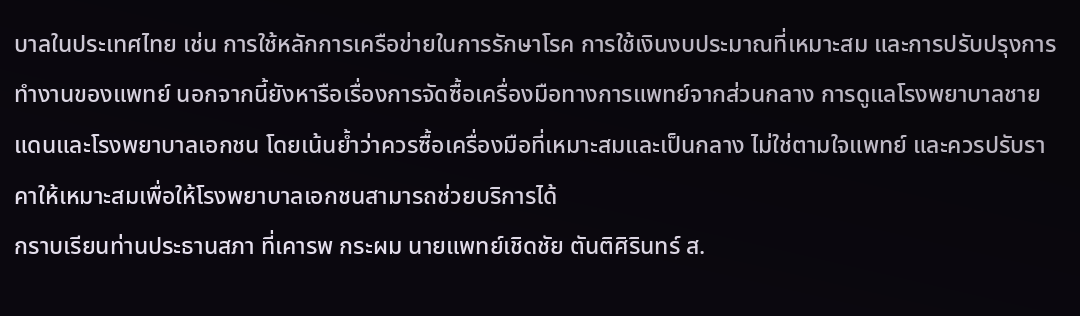บาลในประเทศไทย เช่น การใช้หลักการเครือข่ายในการรักษาโรค การใช้เงินงบประมาณที่เหมาะสม และการปรับปรุงการทำงานของแพทย์ นอกจากนี้ยังหารือเรื่องการจัดซื้อเครื่องมือทางการแพทย์จากส่วนกลาง การดูแลโรงพยาบาลชายแดนและโรงพยาบาลเอกชน โดยเน้นย้ำว่าควรซื้อเครื่องมือที่เหมาะสมและเป็นกลาง ไม่ใช่ตามใจแพทย์ และควรปรับราคาให้เหมาะสมเพื่อให้โรงพยาบาลเอกชนสามารถช่วยบริการได้
กราบเรียนท่านประธานสภา ที่เคารพ กระผม นายแพทย์เชิดชัย ตันติศิรินทร์ ส.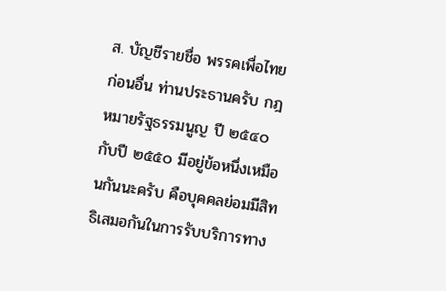ส. บัญชีรายชื่อ พรรคเพื่อไทย ก่อนอื่น ท่านประธานครับ กฎหมายรัฐธรรมนูญ ปี ๒๕๔๐ กับปี ๒๕๕๐ มีอยู่ข้อหนึ่งเหมือนกันนะครับ คือบุคคลย่อมมีสิทธิเสมอกันในการรับบริการทาง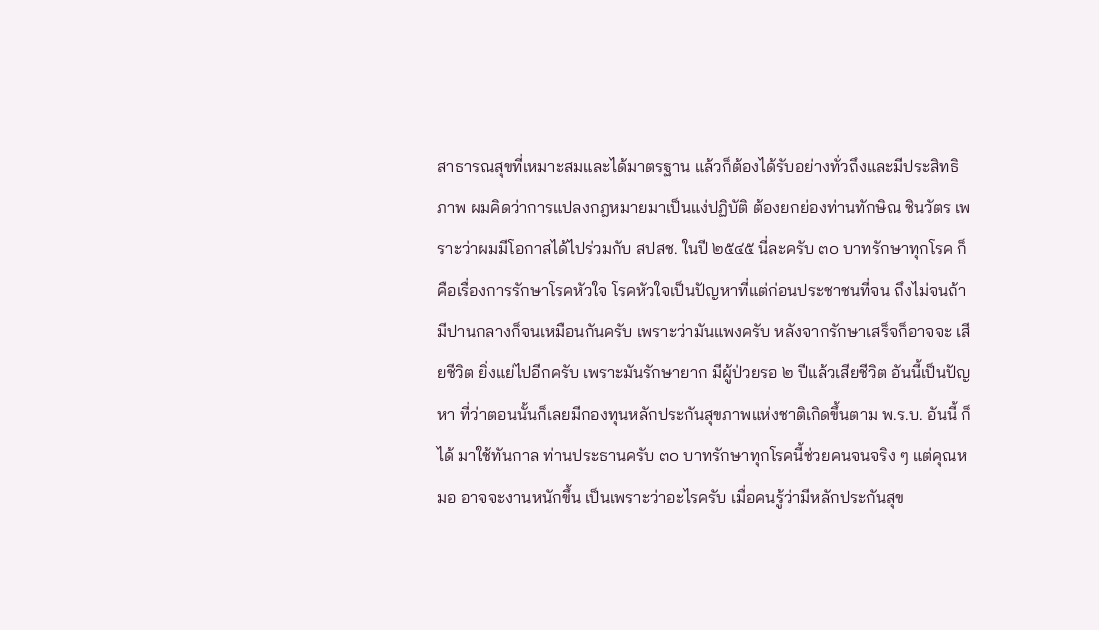สาธารณสุขที่เหมาะสมและได้มาตรฐาน แล้วก็ต้องได้รับอย่างทั่วถึงและมีประสิทธิภาพ ผมคิดว่าการแปลงกฎหมายมาเป็นแง่ปฏิบัติ ต้องยกย่องท่านทักษิณ ชินวัตร เพราะว่าผมมีโอกาสได้ไปร่วมกับ สปสช. ในปี ๒๕๔๕ นี่ละครับ ๓๐ บาทรักษาทุกโรค ก็คือเรื่องการรักษาโรคหัวใจ โรคหัวใจเป็นปัญหาที่แต่ก่อนประชาชนที่จน ถึงไม่จนถ้ามีปานกลางก็จนเหมือนกันครับ เพราะว่ามันแพงครับ หลังจากรักษาเสร็จก็อาจจะ เสียชีวิต ยิ่งแย่ไปอีกครับ เพราะมันรักษายาก มีผู้ป่วยรอ ๒ ปีแล้วเสียชีวิต อันนี้เป็นปัญหา ที่ว่าตอนนั้นก็เลยมีกองทุนหลักประกันสุขภาพแห่งชาติเกิดขึ้นตาม พ.ร.บ. อันนี้ ก็ได้ มาใช้ทันกาล ท่านประธานครับ ๓๐ บาทรักษาทุกโรคนี้ช่วยคนจนจริง ๆ แต่คุณหมอ อาจจะงานหนักขึ้น เป็นเพราะว่าอะไรครับ เมื่อคนรู้ว่ามีหลักประกันสุข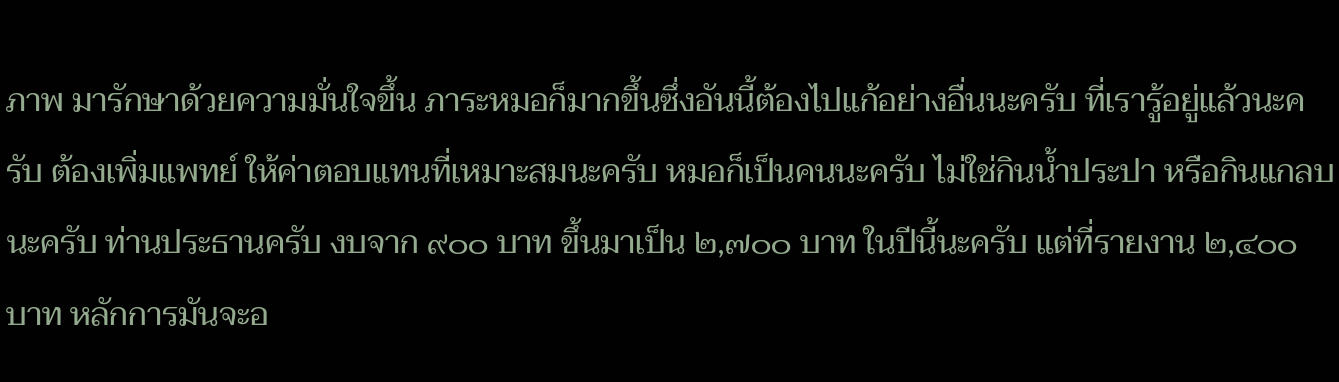ภาพ มารักษาด้วยความมั่นใจขึ้น ภาระหมอก็มากขึ้นซึ่งอันนี้ต้องไปแก้อย่างอื่นนะครับ ที่เรารู้อยู่แล้วนะครับ ต้องเพิ่มแพทย์ ให้ค่าตอบแทนที่เหมาะสมนะครับ หมอก็เป็นคนนะครับ ไม่ใช่กินน้ำประปา หรือกินแกลบนะครับ ท่านประธานครับ งบจาก ๙๐๐ บาท ขึ้นมาเป็น ๒,๗๐๐ บาท ในปีนี้นะครับ แต่ที่รายงาน ๒,๔๐๐ บาท หลักการมันจะอ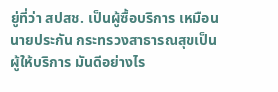ยู่ที่ว่า สปสช. เป็นผู้ซื้อบริการ เหมือนนายประกัน กระทรวงสาธารณสุขเป็นผู้ให้บริการ มันดีอย่างไร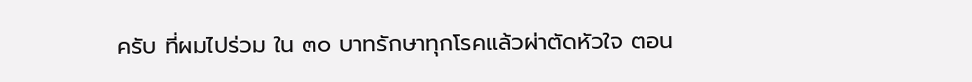ครับ ที่ผมไปร่วม ใน ๓๐ บาทรักษาทุกโรคแล้วผ่าตัดหัวใจ ตอน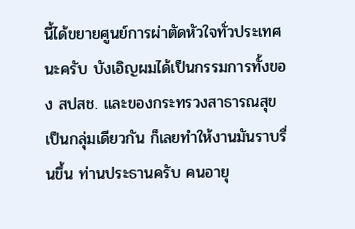นี้ได้ขยายศูนย์การผ่าตัดหัวใจทั่วประเทศนะครับ บังเอิญผมได้เป็นกรรมการทั้งของ สปสช. และของกระทรวงสาธารณสุขเป็นกลุ่มเดียวกัน ก็เลยทำให้งานมันราบรื่นขึ้น ท่านประธานครับ คนอายุ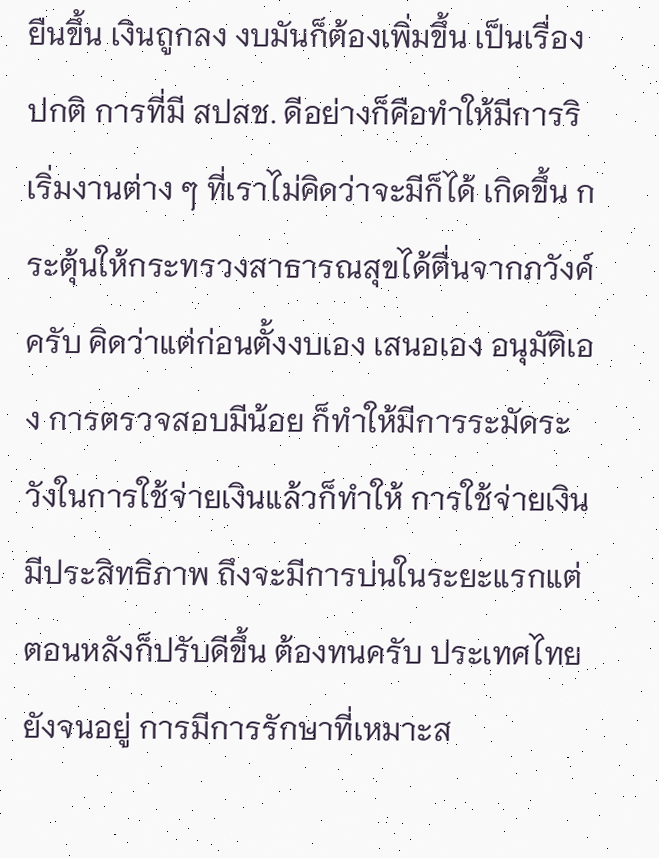ยืนขึ้น เงินถูกลง งบมันก็ต้องเพิ่มขึ้น เป็นเรื่องปกติ การที่มี สปสช. ดีอย่างก็คือทำให้มีการริเริ่มงานต่าง ๆ ที่เราไม่คิดว่าจะมีก็ได้ เกิดขึ้น กระตุ้นให้กระทรวงสาธารณสุขได้ตื่นจากภวังค์ครับ คิดว่าแต่ก่อนตั้งงบเอง เสนอเอง อนุมัติเอง การตรวจสอบมีน้อย ก็ทำให้มีการระมัดระวังในการใช้จ่ายเงินแล้วก็ทำให้ การใช้จ่ายเงินมีประสิทธิภาพ ถึงจะมีการบ่นในระยะแรกแต่ตอนหลังก็ปรับดีขึ้น ต้องทนครับ ประเทศไทยยังจนอยู่ การมีการรักษาที่เหมาะส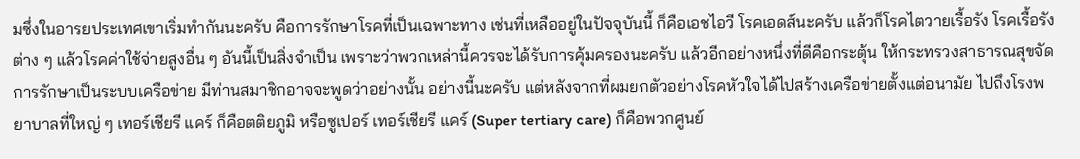มซึ่งในอารยประเทศเขาเริ่มทำกันนะครับ คือการรักษาโรคที่เป็นเฉพาะทาง เช่นที่เหลืออยู่ในปัจจุบันนี้ ก็คือเอชไอวี โรคเอดส์นะครับ แล้วก็โรคไตวายเรื้อรัง โรคเรื้อรังต่าง ๆ แล้วโรคค่าใช้จ่ายสูงอื่น ๆ อันนี้เป็นสิ่งจำเป็น เพราะว่าพวกเหล่านี้ควรจะได้รับการคุ้มครองนะครับ แล้วอีกอย่างหนึ่งที่ดีคือกระตุ้น ให้กระทรวงสาธารณสุขจัดการรักษาเป็นระบบเครือข่าย มีท่านสมาชิกอาจจะพูดว่าอย่างนั้น อย่างนี้นะครับ แต่หลังจากที่ผมยกตัวอย่างโรคหัวใจได้ไปสร้างเครือข่ายตั้งแต่อนามัย ไปถึงโรงพยาบาลที่ใหญ่ ๆ เทอร์เชียรี แคร์ ก็คือตติยภูมิ หรือซูเปอร์ เทอร์เชียรี แคร์ (Super tertiary care) ก็คือพวกศูนย์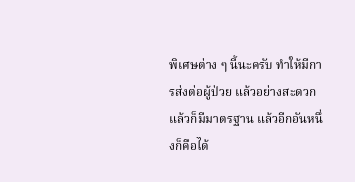พิเศษต่าง ๆ นี้นะครับ ทำให้มีการส่งต่อผู้ป่วย แล้วอย่างสะดวก แล้วก็มีมาตรฐาน แล้วอีกอันหนึ่งก็คือได้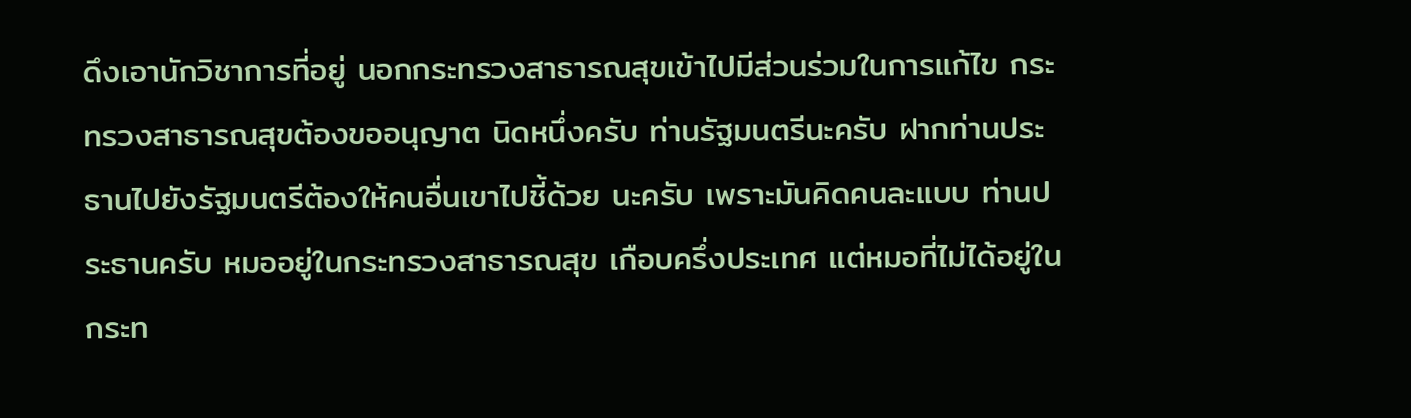ดึงเอานักวิชาการที่อยู่ นอกกระทรวงสาธารณสุขเข้าไปมีส่วนร่วมในการแก้ไข กระทรวงสาธารณสุขต้องขออนุญาต นิดหนึ่งครับ ท่านรัฐมนตรีนะครับ ฝากท่านประธานไปยังรัฐมนตรีต้องให้คนอื่นเขาไปชี้ด้วย นะครับ เพราะมันคิดคนละแบบ ท่านประธานครับ หมออยู่ในกระทรวงสาธารณสุข เกือบครึ่งประเทศ แต่หมอที่ไม่ได้อยู่ในกระท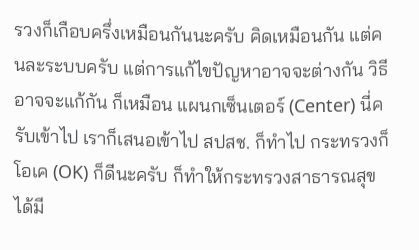รวงก็เกือบครึ่งเหมือนกันนะครับ คิดเหมือนกัน แต่คนละระบบครับ แต่การแก้ไขปัญหาอาจจะต่างกัน วิธีอาจจะแก้กัน ก็เหมือน แผนกเซ็นเตอร์ (Center) นี่ครับเข้าไป เราก็เสนอเข้าไป สปสช. ก็ทำไป กระทรวงก็โอเค (OK) ก็ดีนะครับ ก็ทำให้กระทรวงสาธารณสุขได้มี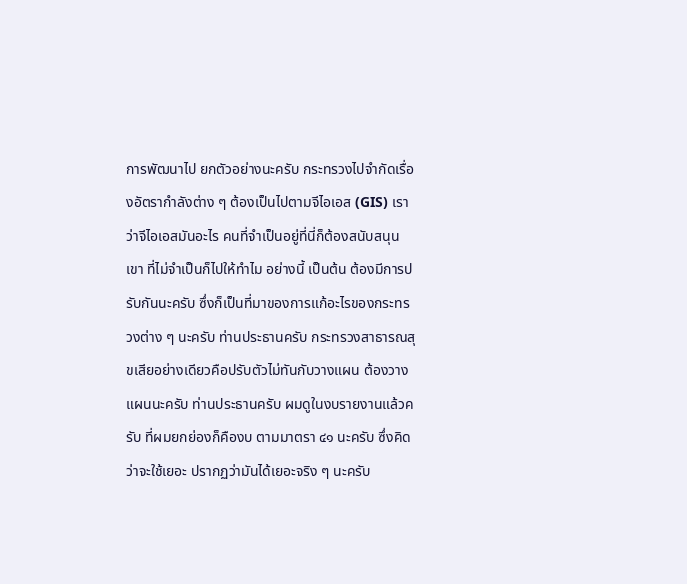การพัฒนาไป ยกตัวอย่างนะครับ กระทรวงไปจำกัดเรื่องอัตรากำลังต่าง ๆ ต้องเป็นไปตามจีไอเอส (GIS) เราว่าจีไอเอสมันอะไร คนที่จำเป็นอยู่ที่นี่ก็ต้องสนับสนุนเขา ที่ไม่จำเป็นก็ไปให้ทำไม อย่างนี้ เป็นต้น ต้องมีการปรับกันนะครับ ซึ่งก็เป็นที่มาของการแก้อะไรของกระทรวงต่าง ๆ นะครับ ท่านประธานครับ กระทรวงสาธารณสุขเสียอย่างเดียวคือปรับตัวไม่ทันกับวางแผน ต้องวางแผนนะครับ ท่านประธานครับ ผมดูในงบรายงานแล้วครับ ที่ผมยกย่องก็คืองบ ตามมาตรา ๔๑ นะครับ ซึ่งคิดว่าจะใช้เยอะ ปรากฏว่ามันได้เยอะจริง ๆ นะครับ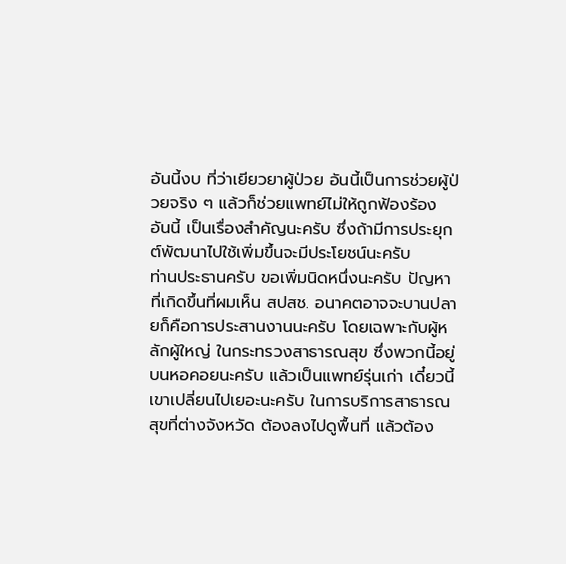อันนี้งบ ที่ว่าเยียวยาผู้ป่วย อันนี้เป็นการช่วยผู้ป่วยจริง ๆ แล้วก็ช่วยแพทย์ไม่ให้ถูกฟ้องร้อง อันนี้ เป็นเรื่องสำคัญนะครับ ซึ่งถ้ามีการประยุกต์พัฒนาไปใช้เพิ่มขึ้นจะมีประโยชน์นะครับ
ท่านประธานครับ ขอเพิ่มนิดหนึ่งนะครับ ปัญหาที่เกิดขึ้นที่ผมเห็น สปสช. อนาคตอาจจะบานปลายก็คือการประสานงานนะครับ โดยเฉพาะกับผู้หลักผู้ใหญ่ ในกระทรวงสาธารณสุข ซึ่งพวกนี้อยู่บนหอคอยนะครับ แล้วเป็นแพทย์รุ่นเก่า เดี๋ยวนี้ เขาเปลี่ยนไปเยอะนะครับ ในการบริการสาธารณสุขที่ต่างจังหวัด ต้องลงไปดูพื้นที่ แล้วต้อง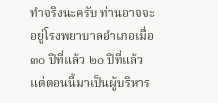ทำจริงนะครับ ท่านอาจจะอยู่โรงพยาบาลอำเภอเมื่อ ๓๐ ปีที่แล้ว ๒๐ ปีที่แล้ว แต่ตอนนี้มาเป็นผู้บริหาร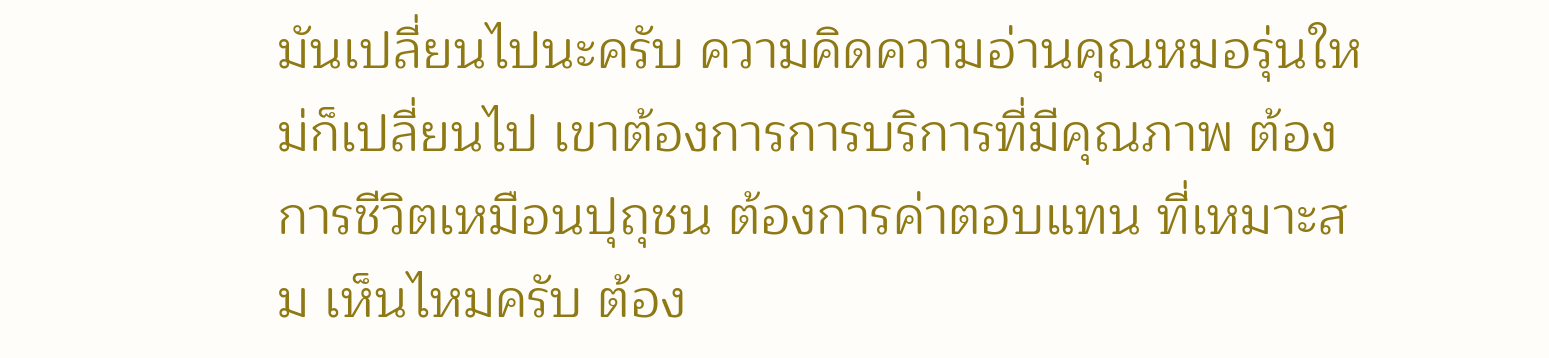มันเปลี่ยนไปนะครับ ความคิดความอ่านคุณหมอรุ่นใหม่ก็เปลี่ยนไป เขาต้องการการบริการที่มีคุณภาพ ต้องการชีวิตเหมือนปุถุชน ต้องการค่าตอบแทน ที่เหมาะสม เห็นไหมครับ ต้อง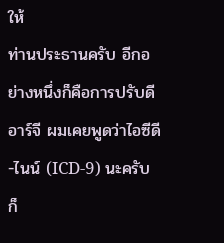ให้
ท่านประธานครับ อีกอย่างหนึ่งก็คือการปรับดีอาร์จี ผมเคยพูดว่าไอซีดี-ไนน์ (ICD-9) นะครับ ก็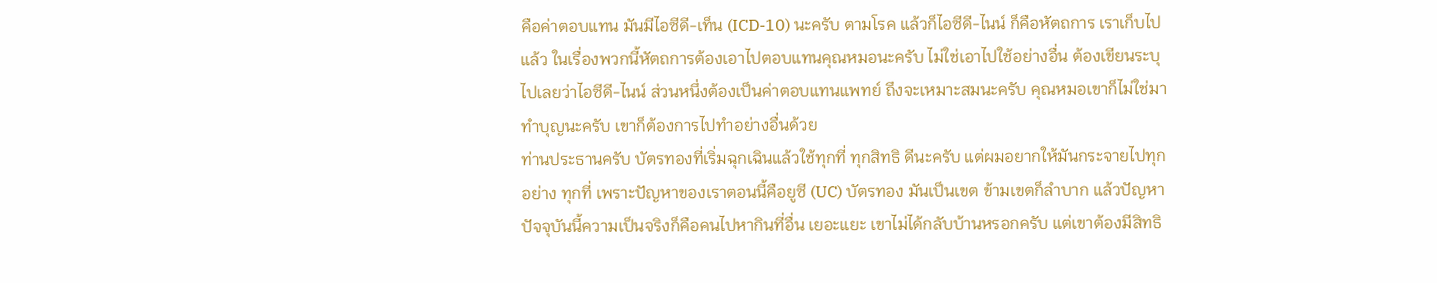คือค่าตอบแทน มันมีไอซีดี-เท็น (ICD-10) นะครับ ตามโรค แล้วก็ไอซีดี-ไนน์ ก็คือหัตถการ เราเก็บไปแล้ว ในเรื่องพวกนี้หัตถการต้องเอาไปตอบแทนคุณหมอนะครับ ไม่ใช่เอาไปใช้อย่างอื่น ต้องเขียนระบุไปเลยว่าไอซีดี-ไนน์ ส่วนหนึ่งต้องเป็นค่าตอบแทนแพทย์ ถึงจะเหมาะสมนะครับ คุณหมอเขาก็ไม่ใช่มาทำบุญนะครับ เขาก็ต้องการไปทำอย่างอื่นด้วย
ท่านประธานครับ บัตรทองที่เริ่มฉุกเฉินแล้วใช้ทุกที่ ทุกสิทธิ ดีนะครับ แต่ผมอยากให้มันกระจายไปทุกอย่าง ทุกที่ เพราะปัญหาของเราตอนนี้คือยูซี (UC) บัตรทอง มันเป็นเขต ข้ามเขตก็ลำบาก แล้วปัญหาปัจจุบันนี้ความเป็นจริงก็คือคนไปหากินที่อื่น เยอะแยะ เขาไม่ได้กลับบ้านหรอกครับ แต่เขาต้องมีสิทธิ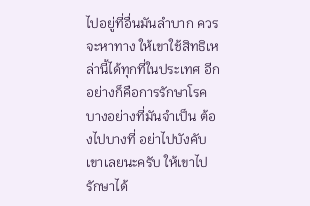ไปอยู่ที่อื่นมันลำบาก ควรจะหาทาง ให้เขาใช้สิทธิเหล่านี้ได้ทุกที่ในประเทศ อีกอย่างก็คือการรักษาโรคบางอย่างที่มันจำเป็น ต้องไปบางที่ อย่าไปบังคับเขาเลยนะครับ ให้เขาไปรักษาได้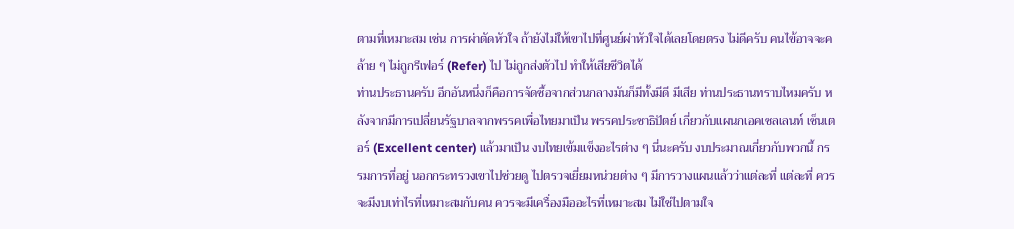ตามที่เหมาะสม เช่น การผ่าตัดหัวใจ ถ้ายังไม่ให้เขาไปที่ศูนย์ผ่าหัวใจได้เลยโดยตรง ไม่ดีครับ คนไข้อาจจะคล้าย ๆ ไม่ถูกรีเฟอร์ (Refer) ไป ไม่ถูกส่งตัวไป ทำให้เสียชีวิตได้
ท่านประธานครับ อีกอันหนึ่งก็คือการจัดซื้อจากส่วนกลางมันก็มีทั้งมีดี มีเสีย ท่านประธานทราบไหมครับ หลังจากมีการเปลี่ยนรัฐบาลจากพรรคเพื่อไทยมาเป็น พรรคประชาธิปัตย์ เกี่ยวกับแผนกเอคเซลเลนท์ เซ็นเตอร์ (Excellent center) แล้วมาเป็น งบไทยเข้มแข็งอะไรต่าง ๆ นี่นะครับ งบประมาณเกี่ยวกับพวกนี้ กรรมการที่อยู่ นอกกระทรวงเขาไปช่วยดู ไปตรวจเยี่ยมหน่วยต่าง ๆ มีการวางแผนแล้วว่าแต่ละที่ แต่ละที่ ควรจะมีงบเท่าไรที่เหมาะสมกับคน ควรจะมีเครื่องมืออะไรที่เหมาะสม ไม่ใช่ไปตามใจ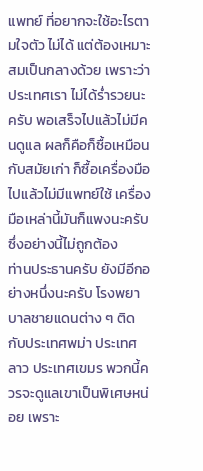แพทย์ ที่อยากจะใช้อะไรตามใจตัว ไม่ได้ แต่ต้องเหมาะสมเป็นกลางด้วย เพราะว่าประเทศเรา ไม่ได้ร่ำรวยนะครับ พอเสร็จไปแล้วไม่มีคนดูแล ผลก็คือก็ซื้อเหมือนกับสมัยเก่า ก็ซื้อเครื่องมือไปแล้วไม่มีแพทย์ใช้ เครื่องมือเหล่านี้มันก็แพงนะครับ ซึ่งอย่างนี้ไม่ถูกต้อง
ท่านประธานครับ ยังมีอีกอย่างหนึ่งนะครับ โรงพยาบาลชายแดนต่าง ๆ ติดกับประเทศพม่า ประเทศลาว ประเทศเขมร พวกนี้ควรจะดูแลเขาเป็นพิเศษหน่อย เพราะ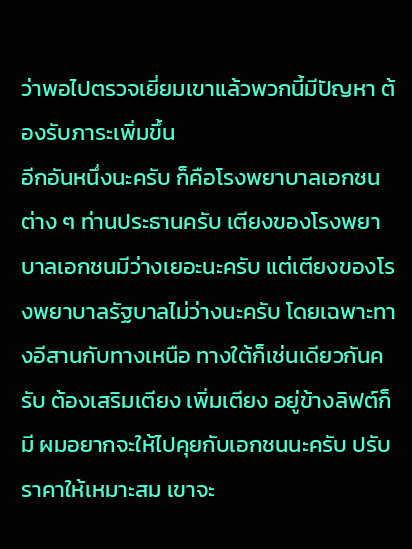ว่าพอไปตรวจเยี่ยมเขาแล้วพวกนี้มีปัญหา ต้องรับภาระเพิ่มขึ้น
อีกอันหนึ่งนะครับ ก็คือโรงพยาบาลเอกชนต่าง ๆ ท่านประธานครับ เตียงของโรงพยาบาลเอกชนมีว่างเยอะนะครับ แต่เตียงของโรงพยาบาลรัฐบาลไม่ว่างนะครับ โดยเฉพาะทางอีสานกับทางเหนือ ทางใต้ก็เช่นเดียวกันครับ ต้องเสริมเตียง เพิ่มเตียง อยู่ข้างลิฟต์ก็มี ผมอยากจะให้ไปคุยกับเอกชนนะครับ ปรับราคาให้เหมาะสม เขาจะ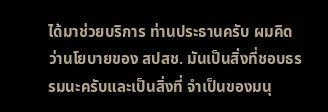ได้มาช่วยบริการ ท่านประธานครับ ผมคิดว่านโยบายของ สปสช. มันเป็นสิ่งที่ชอบธรรมนะครับและเป็นสิ่งที่ จำเป็นของมนุ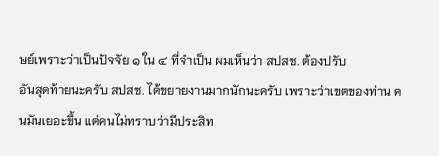ษย์เพราะว่าเป็นปัจจัย ๑ ใน ๔ ที่จำเป็น ผมเห็นว่า สปสช. ต้องปรับ
อันสุดท้ายนะครับ สปสช. ได้ขยายงานมากนักนะครับ เพราะว่าเขตของท่าน คนมันเยอะขึ้น แต่คนไม่ทราบว่ามีประสิท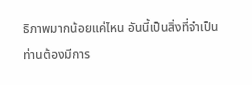ธิภาพมากน้อยแค่ไหน อันนี้เป็นสิ่งที่จำเป็น ท่านต้องมีการ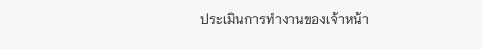ประเมินการทำงานของเจ้าหน้า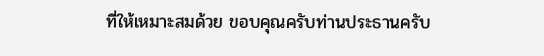ที่ให้เหมาะสมด้วย ขอบคุณครับท่านประธานครับ